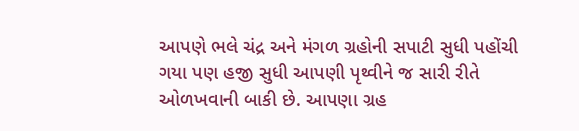આપણે ભલે ચંદ્ર અને મંગળ ગ્રહોની સપાટી સુધી પહોંચી ગયા પણ હજી સુધી આપણી પૃથ્વીને જ સારી રીતે ઓળખવાની બાકી છે. આપણા ગ્રહ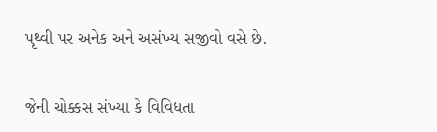પૃથ્વી પર અનેક અને અસંખ્ય સજીવો વસે છે.


જેની ચોક્કસ સંખ્યા કે વિવિધતા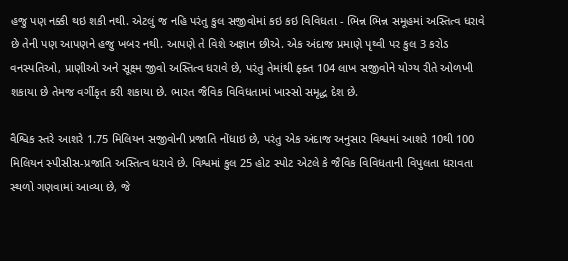હજુ પણ નક્કી થઇ શકી નથી. એટલું જ નહિ પરંતુ કુલ સજીવોમાં કઇ કઇ વિવિધતા - ભિન્ન ભિન્ન સમૂહમાં અસ્તિત્વ ધરાવે છે તેની પણ આપણને હજુ ખબર નથી. આપણે તે વિશે અજ્ઞાન છીએ. એક અંદાજ પ્રમાણે પૃથ્વી પર કુલ 3 કરોડ વનસ્પતિઓ, પ્રાણીઓ અને સૂક્ષ્મ જીવો અસ્તિત્વ ધરાવે છે, પરંતુ તેમાંથી ફ્ક્ત 104 લાખ સજીવોને યોગ્ય રીતે ઓળખી શકાયા છે તેમજ વર્ગીકૃત કરી શકાયા છે. ભારત જૈવિક વિવિધતામાં ખાસ્સો સમૃદ્ધ દેશ છે.

વૈશ્વિક સ્તરે આશરે 1.75 મિલિયન સજીવોની પ્રજાતિ નોંધાઇ છે, પરંતુ એક અંદાજ અનુસાર વિશ્વમાં આશરે 10થી 100 મિલિયન સ્પીસીસ-પ્રજાતિ અસ્તિત્વ ધરાવે છે. વિશ્વમાં કુલ 25 હોટ સ્પોટ એટલે કે જૈવિક વિવિધતાની વિપુલતા ધરાવતા સ્થળો ગણવામાં આવ્યા છે, જે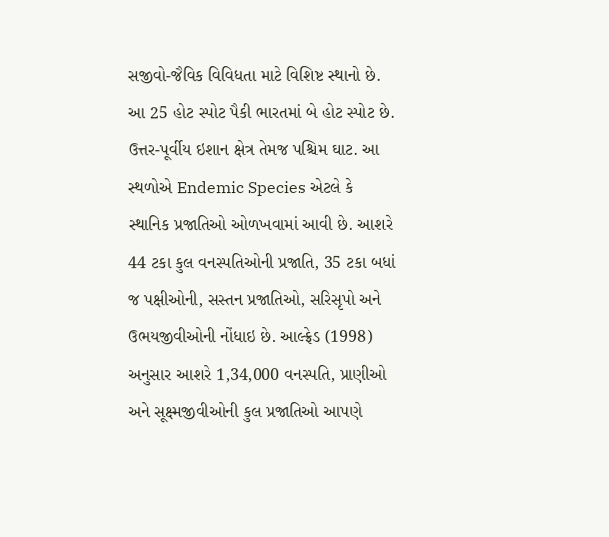સજીવો-જૈવિક વિવિધતા માટે વિશિષ્ટ સ્થાનો છે. આ 25 હોટ સ્પોટ પૈકી ભારતમાં બે હોટ સ્પોટ છે. ઉત્તર-પૂર્વીય ઇશાન ક્ષેત્ર તેમજ પશ્ચિમ ઘાટ. આ સ્થળોએ Endemic Species એટલે કે સ્થાનિક પ્રજાતિઓ ઓળખવામાં આવી છે. આશરે 44 ટકા કુલ વનસ્પતિઓની પ્રજાતિ, 35 ટકા બધાં જ પક્ષીઓની, સસ્તન પ્રજાતિઓ, સરિસૃપો અને ઉભયજીવીઓની નોંધાઇ છે. આલ્ફ્રેડ (1998) અનુસાર આશરે 1,34,000 વનસ્પતિ, પ્રાણીઓ અને સૂક્ષ્મજીવીઓની કુલ પ્રજાતિઓ આપણે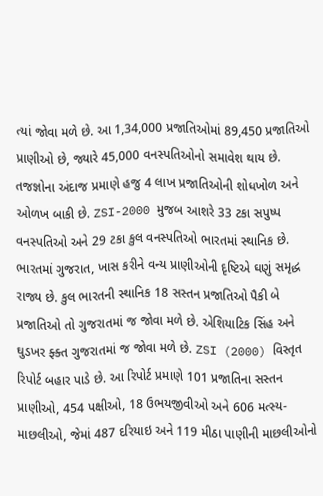ત્યાં જોવા મળે છે. આ 1,34,000 પ્રજાતિઓમાં 89,450 પ્રજાતિઓ પ્રાણીઓ છે, જ્યારે 45,000 વનસ્પતિઓનો સમાવેશ થાય છે. તજજ્ઞોના અંદાજ પ્રમાણે હજુ 4 લાખ પ્રજાતિઓની શોધખોળ અને ઓળખ બાકી છે. ZSI-2000 મુજબ આશરે 33 ટકા સપુષ્પ વનસ્પતિઓ અને 29 ટકા કુલ વનસ્પતિઓ ભારતમાં સ્થાનિક છે. ભારતમાં ગુજરાત, ખાસ કરીને વન્ય પ્રાણીઓની દૃષ્ટિએ ઘણું સમૃદ્ધ રાજ્ય છે. કુલ ભારતની સ્થાનિક 18 સસ્તન પ્રજાતિઓ પૈકી બે પ્રજાતિઓ તો ગુજરાતમાં જ જોવા મળે છે. એશિયાટિક સિંહ અને ઘુડખર ફ્ક્ત ગુજરાતમાં જ જોવા મળે છે. ZSI (2000) વિસ્તૃત રિપોર્ટ બહાર પાડે છે. આ રિપોર્ટ પ્રમાણે 101 પ્રજાતિના સસ્તન પ્રાણીઓ, 454 પક્ષીઓ, 18 ઉભયજીવીઓ અને 606 મત્સ્ય-માછલીઓ, જેમાં 487 દરિયાઇ અને 119 મીઠા પાણીની માછલીઓનો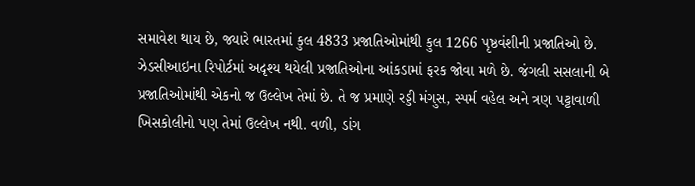સમાવેશ થાય છે, જ્યારે ભારતમાં કુલ 4833 પ્રજાતિઓમાંથી કુલ 1266 પૃષ્ઠવંશીની પ્રજાતિઓ છે. ઝેડસીઆઇના રિપોર્ટમાં અદૃશ્ય થયેલી પ્રજાતિઓના આંકડામાં ફરક જોવા મળે છે. જંગલી સસલાની બે પ્રજાતિઓમાંથી એકનો જ ઉલ્લેખ તેમાં છે. તે જ પ્રમાણે રડ્ડી મંગુસ, સ્પર્મ વહેલ અને ત્રણ પટ્ટાવાળી ખિસકોલીનો પણ તેમાં ઉલ્લેખ નથી. વળી, ડાંગ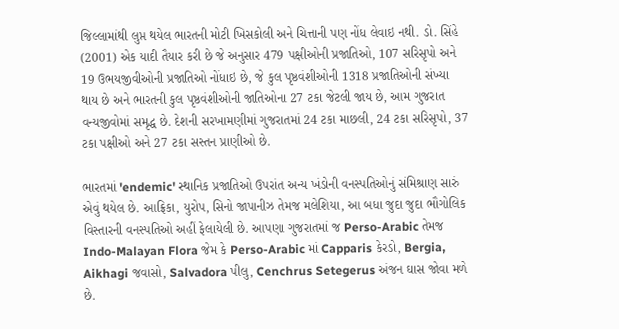જિલ્લામાંથી લુપ્ત થયેલ ભારતની મોટી ખિસકોલી અને ચિત્તાની પણ નોંધ લેવાઇ નથી. ડો. સિંહે (2001) એક યાદી તૈયાર કરી છે જે અનુસાર 479 પક્ષીઓની પ્રજાતિઓ, 107 સરિસૃપો અને 19 ઉભયજીવીઓની પ્રજાતિઓ નોંધાઇ છે, જે કુલ પૃષ્ઠવંશીઓની 1318 પ્રજાતિઓની સંખ્યા થાય છે અને ભારતની કુલ પૃષ્ઠવંશીઓની જાતિઓના 27 ટકા જેટલી જાય છે, આમ ગુજરાત વન્યજીવોમાં સમૃદ્ધ છે. દેશની સરખામણીમાં ગુજરાતમાં 24 ટકા માછલી, 24 ટકા સરિસૃપો, 37 ટકા પક્ષીઓ અને 27 ટકા સસ્તન પ્રાણીઓ છે.

ભારતમાં 'endemic' સ્થાનિક પ્રજાતિઓ ઉપરાંત અન્ય ખંડોની વનસ્પતિઓનું સંમિશ્રાણ સારું એવું થયેલ છે. આફ્રિકા, યુરોપ, સિનો જાપાનીઝ તેમજ મલેશિયા, આ બધા જુદા જુદા ભૌગોલિક વિસ્તારની વનસ્પતિઓ અહીં ફેલાયેલી છે. આપણા ગુજરાતમાં જ Perso-Arabic તેમજ Indo-Malayan Flora જેમ કે Perso-Arabic માં Capparis કેરડો, Bergia, Aikhagi જવાસો, Salvadora પીલુ, Cenchrus Setegerus અંજન ઘાસ જોવા મળે છે.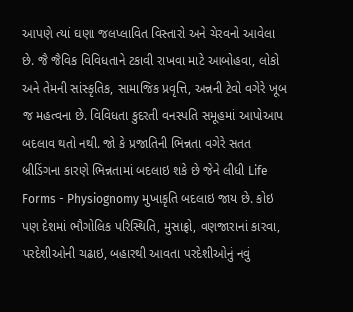આપણે ત્યાં ઘણા જલપ્લાવિત વિસ્તારો અને ચેરવનો આવેલા છે. જૈ જૈવિક વિવિધતાને ટકાવી રાખવા માટે આબોહવા, લોકો અને તેમની સાંસ્કૃતિક, સામાજિક પ્રવૃત્તિ, અન્નની ટેવો વગેરે ખૂબ જ મહત્વના છે. વિવિધતા કુદરતી વનસ્પતિ સમૂહમાં આપોઆપ બદલાવ થતો નથી. જો કે પ્રજાતિની ભિન્નતા વગેરે સતત બ્રીડિંગના કારણે ભિન્નતામાં બદલાઇ શકે છે જેને લીધી Life Forms - Physiognomy મુખાકૃતિ બદલાઇ જાય છે. કોઇ પણ દેશમાં ભૌગોલિક પરિસ્થિતિ, મુસાફ્રો, વણજારાનાં કારવા, પરદેશીઓની ચઢાઇ, બહારથી આવતા પરદેશીઓનું નવું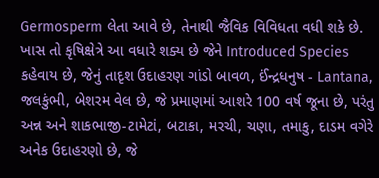Germosperm લેતા આવે છે, તેનાથી જૈવિક વિવિધતા વધી શકે છે. ખાસ તો કૃષિક્ષેત્રે આ વધારે શક્ય છે જેને Introduced Species કહેવાય છે, જેનું તાદૃશ ઉદાહરણ ગાંડો બાવળ, ઈંન્દ્રધનુષ - Lantana, જલકુંભી, બેશરમ વેલ છે, જે પ્રમાણમાં આશરે 100 વર્ષ જૂના છે, પરંતુ અન્ન અને શાકભાજી-ટામેટાં, બટાકા, મરચી, ચણા, તમાકુ, દાડમ વગેરે અનેક ઉદાહરણો છે, જે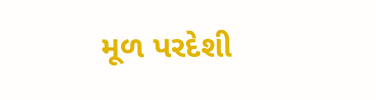મૂળ પરદેશી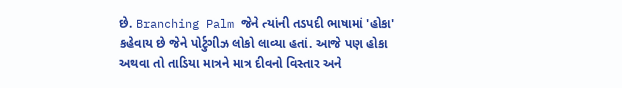છે. Branching Palm જેને ત્યાંની તડપદી ભાષામાં 'હોકા' કહેવાય છે જેને પોર્ટુગીઝ લોકો લાવ્યા હતાં. આજે પણ હોકા અથવા તો તાડિયા માત્રને માત્ર દીવનો વિસ્તાર અને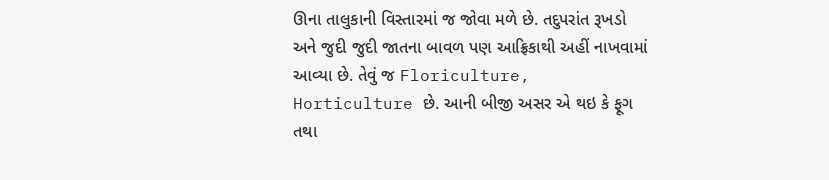ઊના તાલુકાની વિસ્તારમાં જ જોવા મળે છે. તદુપરાંત રૂખડો અને જુદી જુદી જાતના બાવળ પણ આફ્રિકાથી અહીં નાખવામાં આવ્યા છે. તેવું જ Floriculture, Horticulture છે. આની બીજી અસર એ થઇ કે ફૂગ તથા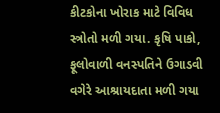કીટકોના ખોરાક માટે વિવિધ સ્ત્રોતો મળી ગયા. કૃષિ પાકો, ફૂલોવાળી વનસ્પતિને ઉગાડવી વગેરે આશ્રાયદાતા મળી ગયા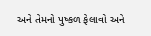અને તેમનો પુષ્કળ ફેલાવો અને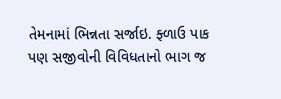તેમનામાં ભિન્નતા સર્જાઇ. ફ્ળાઉ પાક પણ સજીવોની વિવિધતાનો ભાગ જ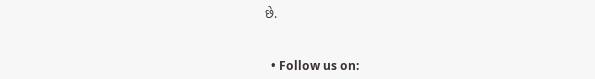છે.


  • Follow us on: